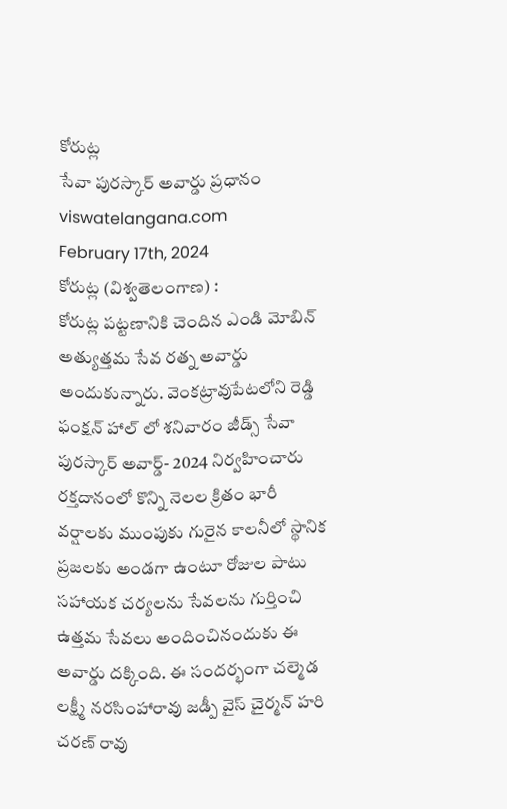కోరుట్ల
సేవా పురస్కార్ అవార్డు ప్రధానం
viswatelangana.com
February 17th, 2024
కోరుట్ల (విశ్వతెలంగాణ) :
కోరుట్ల పట్టణానికి చెందిన ఎండి మోబిన్ అత్యుత్తమ సేవ రత్న అవార్డు అందుకున్నారు. వెంకట్రావుపేటలోని రెడ్డి ఫంక్షన్ హాల్ లో శనివారం జీడ్స్ సేవా పురస్కార్ అవార్డ్- 2024 నిర్వహించారు రక్తదానంలో కొన్ని నెలల క్రితం భారీ వర్షాలకు ముంపుకు గురైన కాలనీలో స్థానిక ప్రజలకు అండగా ఉంటూ రోజుల పాటు సహాయక చర్యలను సేవలను గుర్తించి ఉత్తమ సేవలు అందించినందుకు ఈ అవార్డు దక్కింది. ఈ సందర్భంగా చల్మెడ లక్ష్మీ నరసింహారావు జడ్పీ వైస్ చైర్మన్ హరి చరణ్ రావు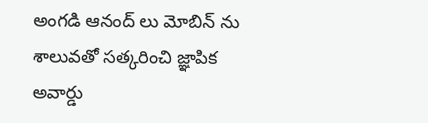అంగడి ఆనంద్ లు మోబిన్ ను శాలువతో సత్కరించి జ్ఞాపిక అవార్డు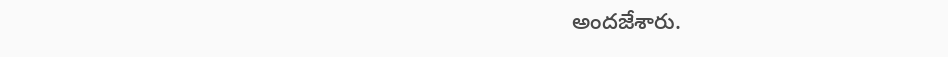అందజేశారు.